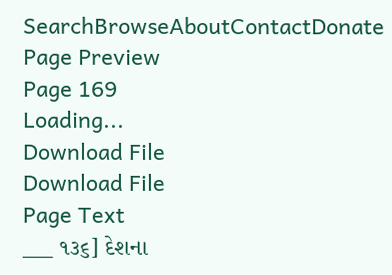SearchBrowseAboutContactDonate
Page Preview
Page 169
Loading...
Download File
Download File
Page Text
___ ૧૩૬] દેશના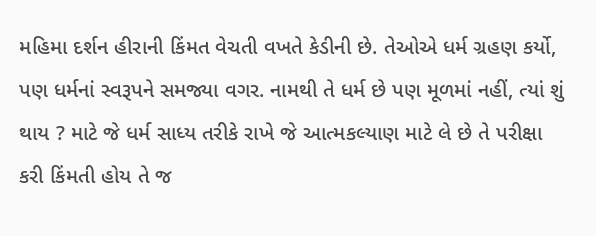મહિમા દર્શન હીરાની કિંમત વેચતી વખતે કેડીની છે. તેઓએ ધર્મ ગ્રહણ કર્યો, પણ ધર્મનાં સ્વરૂપને સમજ્યા વગર. નામથી તે ધર્મ છે પણ મૂળમાં નહીં, ત્યાં શું થાય ? માટે જે ધર્મ સાધ્ય તરીકે રાખે જે આત્મકલ્યાણ માટે લે છે તે પરીક્ષા કરી કિંમતી હોય તે જ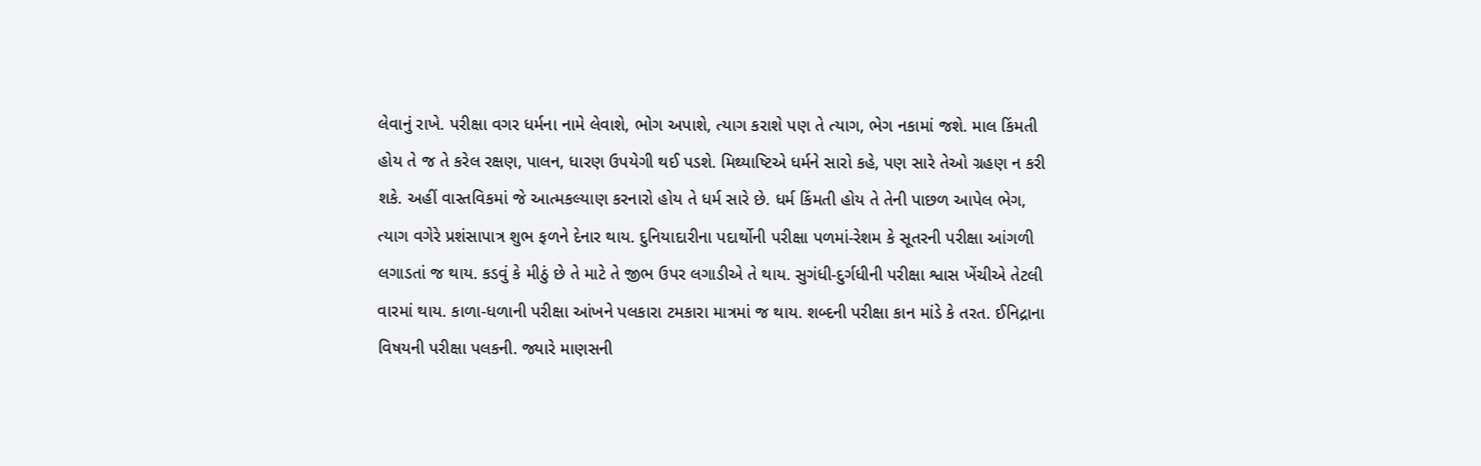લેવાનું રાખે. પરીક્ષા વગર ધર્મના નામે લેવાશે, ભોગ અપાશે, ત્યાગ કરાશે પણ તે ત્યાગ, ભેગ નકામાં જશે. માલ કિંમતી હોય તે જ તે કરેલ રક્ષણ, પાલન, ધારણ ઉપયેગી થઈ પડશે. મિથ્યાષ્ટિએ ધર્મને સારો કહે, પણ સારે તેઓ ગ્રહણ ન કરી શકે. અહીં વાસ્તવિકમાં જે આત્મકલ્યાણ કરનારો હોય તે ધર્મ સારે છે. ધર્મ કિંમતી હોય તે તેની પાછળ આપેલ ભેગ, ત્યાગ વગેરે પ્રશંસાપાત્ર શુભ ફળને દેનાર થાય. દુનિયાદારીના પદાર્થોની પરીક્ષા પળમાં-રેશમ કે સૂતરની પરીક્ષા આંગળી લગાડતાં જ થાય. કડવું કે મીઠું છે તે માટે તે જીભ ઉપર લગાડીએ તે થાય. સુગંધી-દુર્ગધીની પરીક્ષા શ્વાસ ખેંચીએ તેટલી વારમાં થાય. કાળા-ધળાની પરીક્ષા આંખને પલકારા ટમકારા માત્રમાં જ થાય. શબ્દની પરીક્ષા કાન માંડે કે તરત. ઈનિદ્રાના વિષયની પરીક્ષા પલકની. જ્યારે માણસની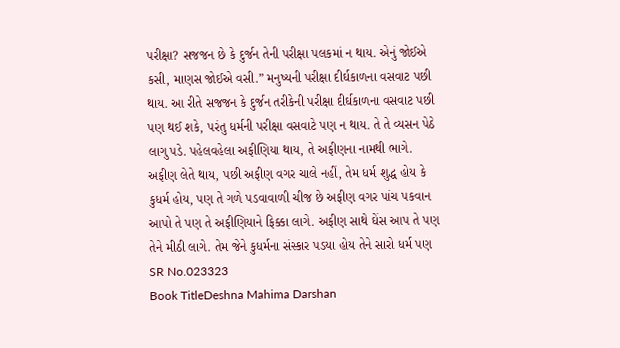પરીક્ષા? સજજન છે કે દુર્જન તેની પરીક્ષા પલકમાં ન થાય. એનું જોઈએ કસી, માણસ જોઈએ વસી.” મનુષ્યની પરીક્ષા દીર્ઘકાળના વસવાટ પછી થાય. આ રીતે સજજન કે દુર્જન તરીકેની પરીક્ષા દીર્ઘકાળના વસવાટ પછી પણ થઈ શકે, પરંતુ ધર્મની પરીક્ષા વસવાટે પણ ન થાય. તે તે વ્યસન પેઠે લાગુ પડે. પહેલવહેલા અફીણિયા થાય, તે અફીણના નામથી ભાગે. અફીણ લેતે થાય, પછી અફીણ વગર ચાલે નહીં, તેમ ધર્મ શુદ્ધ હોય કે કુધર્મ હોય, પણ તે ગળે પડવાવાળી ચીજ છે અફીણ વગર પાંચ પકવાન આપો તે પણ તે અફીણિયાને ફિક્કા લાગે. અફીણ સાથે ઘેંસ આપ તે પણ તેને મીઠી લાગે. તેમ જેને કુધર્મના સંસ્કાર પડયા હોય તેને સારો ધર્મ પણ
SR No.023323
Book TitleDeshna Mahima Darshan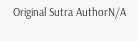Original Sutra AuthorN/A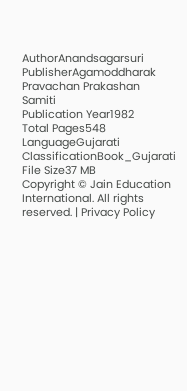AuthorAnandsagarsuri
PublisherAgamoddharak Pravachan Prakashan Samiti
Publication Year1982
Total Pages548
LanguageGujarati
ClassificationBook_Gujarati
File Size37 MB
Copyright © Jain Education International. All rights reserved. | Privacy Policy